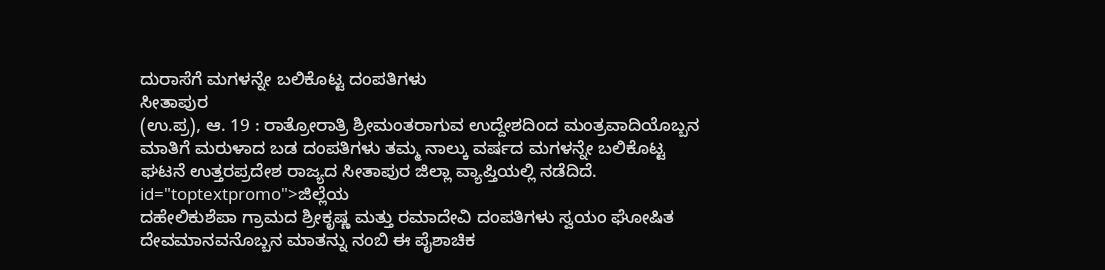ದುರಾಸೆಗೆ ಮಗಳನ್ನೇ ಬಲಿಕೊಟ್ಟ ದಂಪತಿಗಳು
ಸೀತಾಪುರ
(ಉ.ಪ್ರ), ಆ. 19 : ರಾತ್ರೋರಾತ್ರಿ ಶ್ರೀಮಂತರಾಗುವ ಉದ್ದೇಶದಿಂದ ಮಂತ್ರವಾದಿಯೊಬ್ಬನ ಮಾತಿಗೆ ಮರುಳಾದ ಬಡ ದಂಪತಿಗಳು ತಮ್ಮ ನಾಲ್ಕು ವರ್ಷದ ಮಗಳನ್ನೇ ಬಲಿಕೊಟ್ಟ ಘಟನೆ ಉತ್ತರಪ್ರದೇಶ ರಾಜ್ಯದ ಸೀತಾಪುರ ಜಿಲ್ಲಾ ವ್ಯಾಪ್ತಿಯಲ್ಲಿ ನಡೆದಿದೆ. id="toptextpromo">ಜಿಲ್ಲೆಯ
ದಹೇಲಿಕುಶೆಪಾ ಗ್ರಾಮದ ಶ್ರೀಕೃಷ್ಣ ಮತ್ತು ರಮಾದೇವಿ ದಂಪತಿಗಳು ಸ್ವಯಂ ಘೋಷಿತ ದೇವಮಾನವನೊಬ್ಬನ ಮಾತನ್ನು ನಂಬಿ ಈ ಪೈಶಾಚಿಕ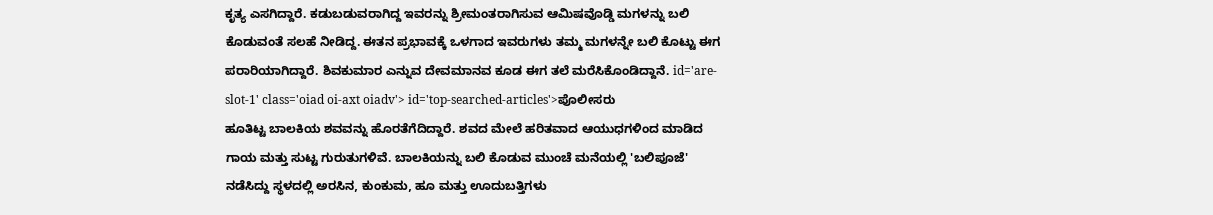ಕೃತ್ಯ ಎಸಗಿದ್ದಾರೆ. ಕಡುಬಡುವರಾಗಿದ್ದ ಇವರನ್ನು ಶ್ರೀಮಂತರಾಗಿಸುವ ಆಮಿಷವೊಡ್ಡಿ ಮಗಳನ್ನು ಬಲಿ ಕೊಡುವಂತೆ ಸಲಹೆ ನೀಡಿದ್ದ. ಈತನ ಪ್ರಭಾವಕ್ಕೆ ಒಳಗಾದ ಇವರುಗಳು ತಮ್ಮ ಮಗಳನ್ನೇ ಬಲಿ ಕೊಟ್ಟು ಈಗ ಪರಾರಿಯಾಗಿದ್ದಾರೆ. ಶಿವಕುಮಾರ ಎನ್ನುವ ದೇವಮಾನವ ಕೂಡ ಈಗ ತಲೆ ಮರೆಸಿಕೊಂಡಿದ್ದಾನೆ. id='are-slot-1' class='oiad oi-axt oiadv'> id='top-searched-articles'>ಪೊಲೀಸರು
ಹೂತಿಟ್ಟ ಬಾಲಕಿಯ ಶವವನ್ನು ಹೊರತೆಗೆದಿದ್ದಾರೆ. ಶವದ ಮೇಲೆ ಹರಿತವಾದ ಆಯುಧಗಳಿಂದ ಮಾಡಿದ ಗಾಯ ಮತ್ತು ಸುಟ್ಟ ಗುರುತುಗಳಿವೆ. ಬಾಲಕಿಯನ್ನು ಬಲಿ ಕೊಡುವ ಮುಂಚೆ ಮನೆಯಲ್ಲಿ 'ಬಲಿಪೂಜೆ' ನಡೆಸಿದ್ದು ಸ್ಥಳದಲ್ಲಿ ಅರಸಿನ, ಕುಂಕುಮ, ಹೂ ಮತ್ತು ಊದುಬತ್ತಿಗಳು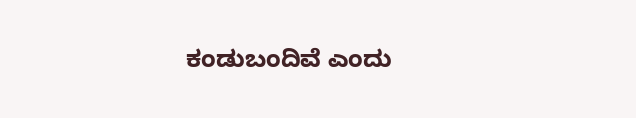ಕಂಡುಬಂದಿವೆ ಎಂದು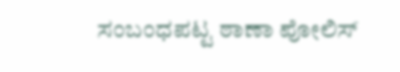ಸಂಬಂಧಪಟ್ಟ ಠಾಣಾ ಪೋಲಿಸ್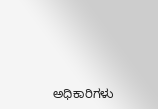ಅಧಿಕಾರಿಗಳು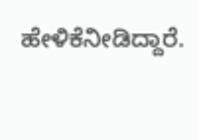ಹೇಳಿಕೆನೀಡಿದ್ದಾರೆ.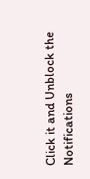Click it and Unblock the Notifications